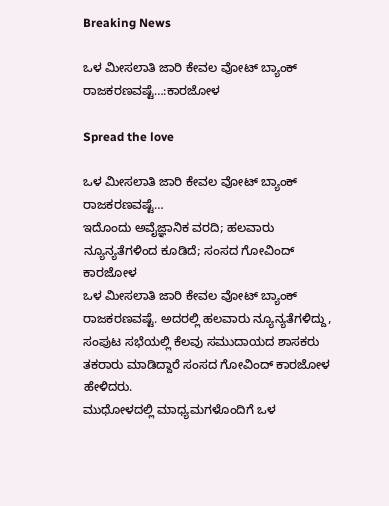Breaking News

ಒಳ ಮೀಸಲಾತಿ ಜಾರಿ ಕೇವಲ ವೋಟ್ ಬ್ಯಾಂಕ್ ರಾಜಕರಣವಷ್ಟೆ…:ಕಾರಜೋಳ

Spread the love

ಒಳ ಮೀಸಲಾತಿ ಜಾರಿ ಕೇವಲ ವೋಟ್ ಬ್ಯಾಂಕ್ ರಾಜಕರಣವಷ್ಟೆ…
ಇದೊಂದು ಅವೈಜ್ಞಾನಿಕ ವರದಿ; ಹಲವಾರು ನ್ಯೂನ್ಯತೆಗಳಿಂದ ಕೂಡಿದೆ; ಸಂಸದ ಗೋವಿಂದ್ ಕಾರಜೋಳ
ಒಳ ಮೀಸಲಾತಿ ಜಾರಿ ಕೇವಲ ವೋಟ್ ಬ್ಯಾಂಕ್ ರಾಜಕರಣವಷ್ಟೆ. ಅದರಲ್ಲಿ ಹಲವಾರು ನ್ಯೂನ್ಯತೆಗಳಿದ್ದು, ಸಂಪುಟ ಸಭೆಯಲ್ಲಿ ಕೆಲವು ಸಮುದಾಯದ ಶಾಸಕರು ತಕರಾರು ಮಾಡಿದ್ದಾರೆ ಸಂಸದ ಗೋವಿಂದ್ ಕಾರಜೋಳ ಹೇಳಿದರು.
ಮುಧೋಳದಲ್ಲಿ ಮಾಧ್ಯಮಗಳೊಂದಿಗೆ ಒಳ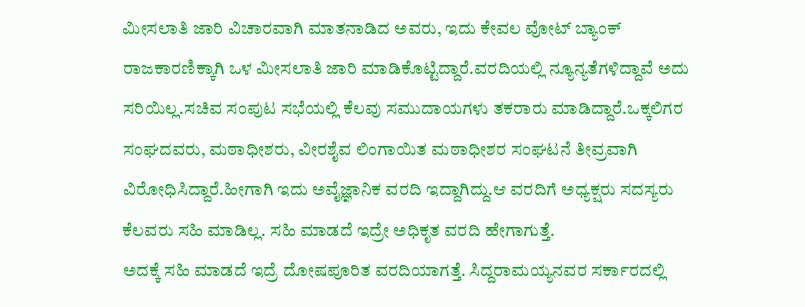ಮೀಸಲಾತಿ ಜಾರಿ ವಿಚಾರವಾಗಿ ಮಾತನಾಡಿದ ಅವರು, ಇದು ಕೇವಲ ವೋಟ್ ಬ್ಯಾಂಕ್ ರಾಜಕಾರಣಿಕ್ಕಾಗಿ ಒಳ ಮೀಸಲಾತಿ ಜಾರಿ ಮಾಡಿಕೊಟ್ಟಿದ್ದಾರೆ.ವರದಿಯಲ್ಲಿ ನ್ಯೂನ್ಯತೆಗಳಿದ್ದಾವೆ ಅದು ಸರಿಯಿಲ್ಲ.ಸಚಿವ ಸಂಪುಟ ಸಭೆಯಲ್ಲಿ ಕೆಲವು ಸಮುದಾಯಗಳು ತಕರಾರು ಮಾಡಿದ್ದಾರೆ.ಒಕ್ಕಲಿಗರ ಸಂಘದವರು, ಮಠಾಧೀಶರು, ವೀರಶೈವ ಲಿಂಗಾಯಿತ ಮಠಾಧೀಶರ ಸಂಘಟನೆ ತೀವ್ರವಾಗಿ ವಿರೋಧಿಸಿದ್ದಾರೆ.ಹೀಗಾಗಿ ಇದು ಅವೈಜ್ಞಾನಿಕ ವರದಿ ಇದ್ದಾಗಿದ್ದು.ಆ ವರದಿಗೆ ಅಧ್ಯಕ್ಷರು ಸದಸ್ಯರು ಕೆಲವರು ಸಹಿ ಮಾಡಿಲ್ಲ. ಸಹಿ ಮಾಡದೆ ಇದ್ರೇ ಅಧಿಕೃತ ವರದಿ ಹೇಗಾಗುತ್ತೆ.
ಅದಕ್ಕೆ ಸಹಿ ಮಾಡದೆ ಇದ್ರೆ ದೋಷಪೂರಿತ ವರದಿಯಾಗತ್ತೆ. ಸಿದ್ದರಾಮಯ್ಯನವರ ಸರ್ಕಾರದಲ್ಲಿ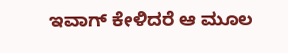ಇವಾಗ್ ಕೇಳಿದರೆ ಆ ಮೂಲ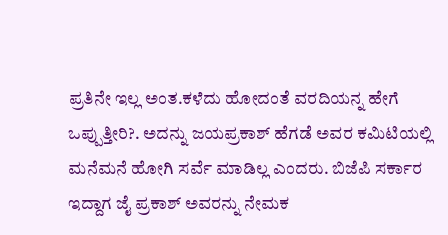ಪ್ರತಿನೇ ಇಲ್ಲ ಅಂತ.ಕಳೆದು ಹೋದಂತೆ ವರದಿಯನ್ನ ಹೇಗೆ ಒಪ್ಪುತ್ತೀರಿ?. ಅದನ್ನು ಜಯಪ್ರಕಾಶ್ ಹೆಗಡೆ ಅವರ ಕಮಿಟಿಯಲ್ಲಿ ಮನೆಮನೆ ಹೋಗಿ ಸರ್ವೆ ಮಾಡಿಲ್ಲ ಎಂದರು. ಬಿಜೆಪಿ ಸರ್ಕಾರ ಇದ್ದಾಗ ಜೈ ಪ್ರಕಾಶ್ ಅವರನ್ನು ನೇಮಕ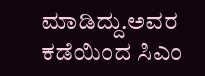ಮಾಡಿದ್ದು.ಅವರ ಕಡೆಯಿಂದ ಸಿಎಂ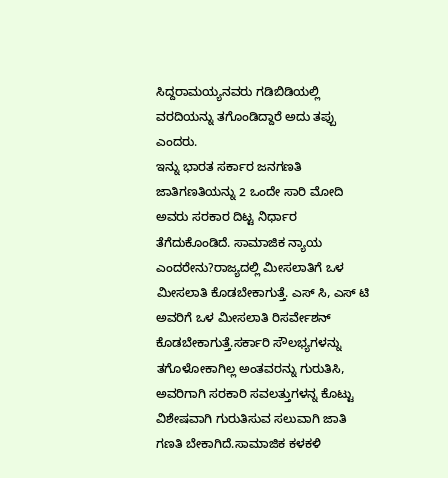ಸಿದ್ದರಾಮಯ್ಯನವರು ಗಡಿಬಿಡಿಯಲ್ಲಿ ವರದಿಯನ್ನು ತಗೊಂಡಿದ್ದಾರೆ ಅದು ತಪ್ಪು‌ ಎಂದರು.
ಇನ್ನು ಭಾರತ ಸರ್ಕಾರ ಜನಗಣತಿ ಜಾತಿಗಣತಿಯನ್ನು 2 ಒಂದೇ ಸಾರಿ ಮೋದಿ ಅವರು ಸರಕಾರ ದಿಟ್ಟ ನಿರ್ಧಾರ ತೆಗೆದುಕೊಂಡಿದೆ. ಸಾಮಾಜಿಕ ನ್ಯಾಯ ಎಂದರೇನು?ರಾಜ್ಯದಲ್ಲಿ ಮೀಸಲಾತಿಗೆ ಒಳ ಮೀಸಲಾತಿ ಕೊಡಬೇಕಾಗುತ್ತೆ. ಎಸ್ ಸಿ, ಎಸ್ ಟಿ ಅವರಿಗೆ ಒಳ ಮೀಸಲಾತಿ ರಿಸರ್ವೇಶನ್ ಕೊಡಬೇಕಾಗುತ್ತೆ.ಸರ್ಕಾರಿ ಸೌಲಭ್ಯಗಳನ್ನು ತಗೊಳೋಕಾಗಿಲ್ಲ ಅಂತವರನ್ನು ಗುರುತಿಸಿ, ಅವರಿಗಾಗಿ ಸರಕಾರಿ ಸವಲತ್ತುಗಳನ್ನ ಕೊಟ್ಟು ವಿಶೇಷವಾಗಿ ಗುರುತಿಸುವ ಸಲುವಾಗಿ ಜಾತಿ ಗಣತಿ ಬೇಕಾಗಿದೆ.ಸಾಮಾಜಿಕ ಕಳಕಳಿ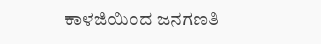ಕಾಳಜಿಯಿಂದ ಜನಗಣತಿ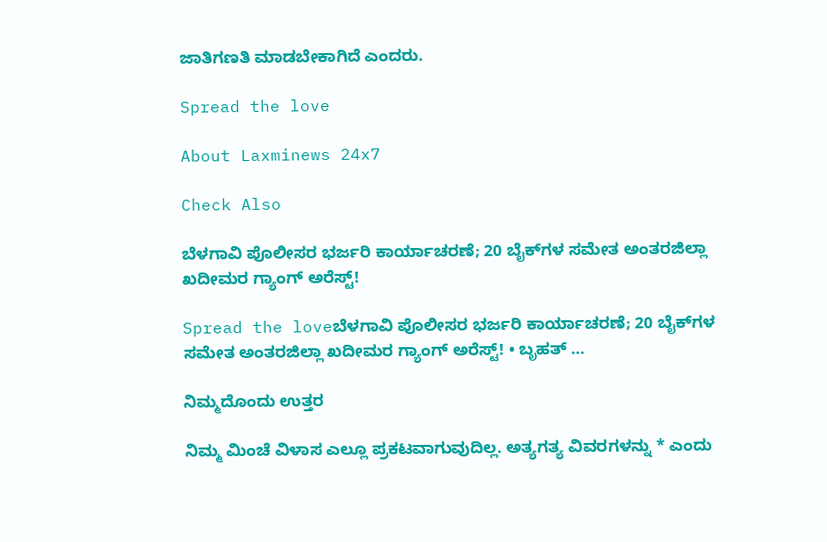ಜಾತಿಗಣತಿ ಮಾಡಬೇಕಾಗಿದೆ ಎಂದರು.

Spread the love

About Laxminews 24x7

Check Also

ಬೆಳಗಾವಿ ಪೊಲೀಸರ ಭರ್ಜರಿ ಕಾರ್ಯಾಚರಣೆ; 20 ಬೈಕ್‌ಗಳ ಸಮೇತ ಅಂತರಜಿಲ್ಲಾ ಖದೀಮರ ಗ್ಯಾಂಗ್ ಅರೆಸ್ಟ್!

Spread the loveಬೆಳಗಾವಿ ಪೊಲೀಸರ ಭರ್ಜರಿ ಕಾರ್ಯಾಚರಣೆ; 20 ಬೈಕ್‌ಗಳ ಸಮೇತ ಅಂತರಜಿಲ್ಲಾ ಖದೀಮರ ಗ್ಯಾಂಗ್ ಅರೆಸ್ಟ್! • ಬೃಹತ್ …

ನಿಮ್ಮದೊಂದು ಉತ್ತರ

ನಿಮ್ಮ ಮಿಂಚೆ ವಿಳಾಸ ಎಲ್ಲೂ ಪ್ರಕಟವಾಗುವುದಿಲ್ಲ. ಅತ್ಯಗತ್ಯ ವಿವರಗಳನ್ನು * ಎಂದು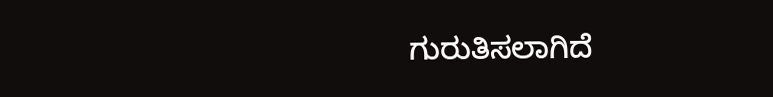ಗುರುತಿಸಲಾಗಿದೆ